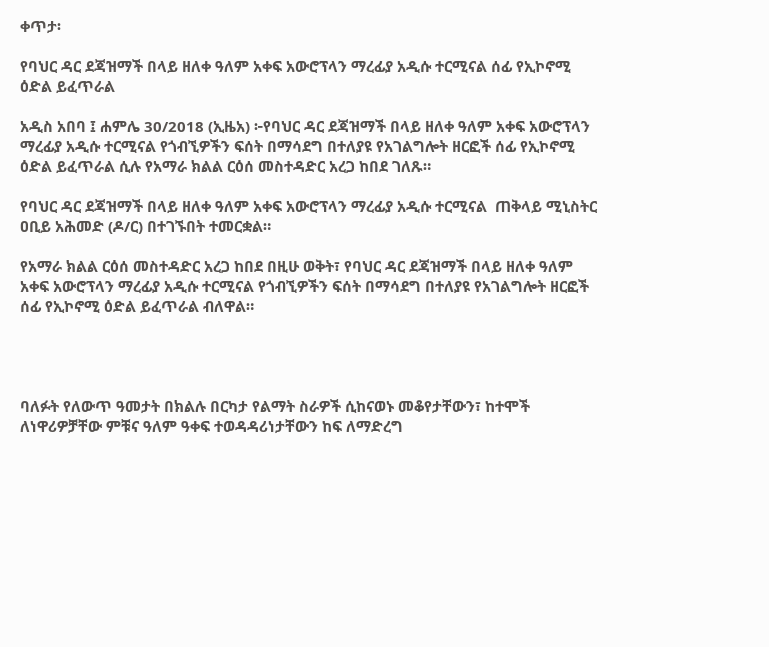ቀጥታ፡

የባህር ዳር ደጃዝማች በላይ ዘለቀ ዓለም አቀፍ አውሮፕላን ማረፊያ አዲሱ ተርሚናል ሰፊ የኢኮኖሚ ዕድል ይፈጥራል

አዲስ አበባ ፤ ሐምሌ 30/2018 (ኢዜአ) ፦የባህር ዳር ደጃዝማች በላይ ዘለቀ ዓለም አቀፍ አውሮፕላን ማረፊያ አዲሱ ተርሚናል የጎብኚዎችን ፍሰት በማሳደግ በተለያዩ የአገልግሎት ዘርፎች ሰፊ የኢኮኖሚ ዕድል ይፈጥራል ሲሉ የአማራ ክልል ርዕሰ መስተዳድር አረጋ ከበደ ገለጹ።

የባህር ዳር ደጃዝማች በላይ ዘለቀ ዓለም አቀፍ አውሮፕላን ማረፊያ አዲሱ ተርሚናል  ጠቅላይ ሚኒስትር ዐቢይ አሕመድ (ዶ/ር) በተገኙበት ተመርቋል።

የአማራ ክልል ርዕሰ መስተዳድር አረጋ ከበደ በዚሁ ወቅት፣ የባህር ዳር ደጃዝማች በላይ ዘለቀ ዓለም አቀፍ አውሮፕላን ማረፊያ አዲሱ ተርሚናል የጎብኚዎችን ፍሰት በማሳደግ በተለያዩ የአገልግሎት ዘርፎች ሰፊ የኢኮኖሚ ዕድል ይፈጥራል ብለዋል።




ባለፉት የለውጥ ዓመታት በክልሉ በርካታ የልማት ስራዎች ሲከናወኑ መቆየታቸውን፣ ከተሞች ለነዋሪዎቻቸው ምቹና ዓለም ዓቀፍ ተወዳዳሪነታቸውን ከፍ ለማድረግ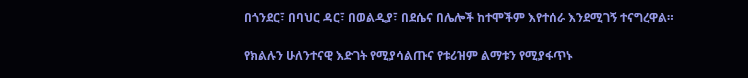በጎንደር፣ በባህር ዳር፣ በወልዲያ፣ በደሴና በሌሎች ከተሞችም እየተሰራ እንደሚገኝ ተናግረዋል።

የክልሉን ሁለንተናዊ እድገት የሚያሳልጡና የቱሪዝም ልማቱን የሚያፋጥኑ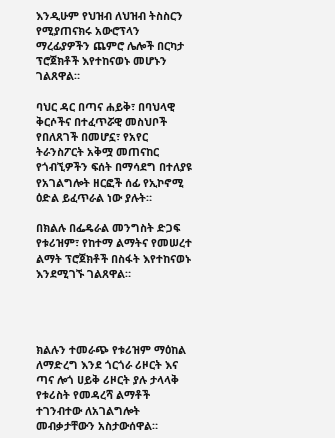እንዲሁም የህዝብ ለህዝብ ትስስርን የሚያጠናክሩ አውሮፕላን ማረፊያዎችን ጨምሮ ሌሎች በርካታ ፕሮጀክቶች እየተከናወኑ መሆኑን ገልጸዋል።

ባህር ዳር በጣና ሐይቅ፣ በባህላዊ ቅርሶችና በተፈጥሯዊ መስህቦች የበለጸገች በመሆኗ፣ የአየር ትራንስፖርት አቅሟ መጠናከር የጎብኚዎችን ፍሰት በማሳደግ በተለያዩ የአገልግሎት ዘርፎች ሰፊ የኢኮኖሚ ዕድል ይፈጥራል ነው ያሉት።

በክልሉ በፌዴራል መንግስት ድጋፍ የቱሪዝም፣ የከተማ ልማትና የመሠረተ ልማት ፕሮጀክቶች በስፋት እየተከናወኑ እንደሚገኙ ገልጸዋል።




ክልሉን ተመራጭ የቱሪዝም ማዕከል ለማድረግ እንደ ጎርጎራ ሪዞርት እና ጣና ሎጎ ሀይቅ ሪዞርት ያሉ ታላላቅ የቱሪስት የመዳረሻ ልማቶች ተገንብተው ለአገልግሎት መብቃታቸውን አስታውሰዋል።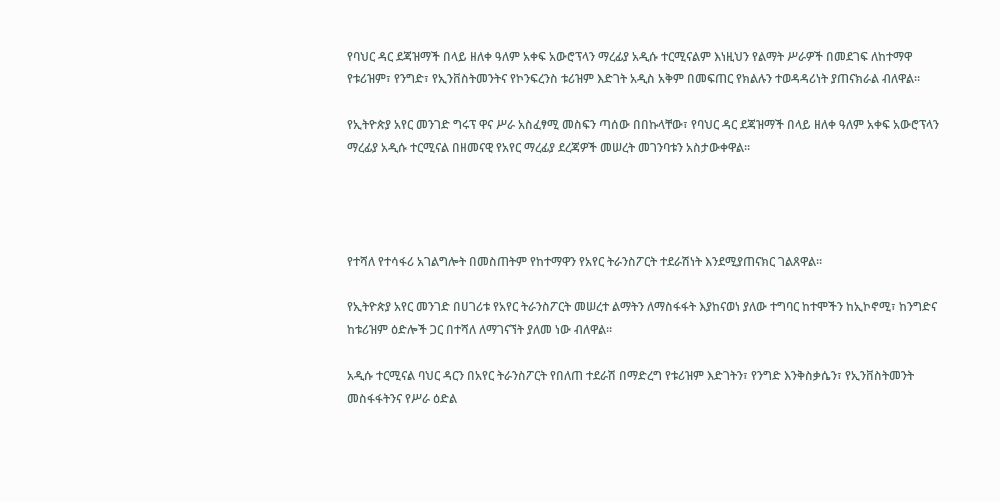የባህር ዳር ደጃዝማች በላይ ዘለቀ ዓለም አቀፍ አውሮፕላን ማረፊያ አዲሱ ተርሚናልም እነዚህን የልማት ሥራዎች በመደገፍ ለከተማዋ የቱሪዝም፣ የንግድ፣ የኢንቨስትመንትና የኮንፍረንስ ቱሪዝም እድገት አዲስ አቅም በመፍጠር የክልሉን ተወዳዳሪነት ያጠናክራል ብለዋል።

የኢትዮጵያ አየር መንገድ ግሩፕ ዋና ሥራ አስፈፃሚ መስፍን ጣሰው በበኩላቸው፣ የባህር ዳር ደጃዝማች በላይ ዘለቀ ዓለም አቀፍ አውሮፕላን ማረፊያ አዲሱ ተርሚናል በዘመናዊ የአየር ማረፊያ ደረጃዎች መሠረት መገንባቱን አስታውቀዋል።




የተሻለ የተሳፋሪ አገልግሎት በመስጠትም የከተማዋን የአየር ትራንስፖርት ተደራሽነት እንደሚያጠናክር ገልጸዋል።

የኢትዮጵያ አየር መንገድ በሀገሪቱ የአየር ትራንስፖርት መሠረተ ልማትን ለማስፋፋት እያከናወነ ያለው ተግባር ከተሞችን ከኢኮኖሚ፣ ከንግድና ከቱሪዝም ዕድሎች ጋር በተሻለ ለማገናኘት ያለመ ነው ብለዋል።

አዲሱ ተርሚናል ባህር ዳርን በአየር ትራንስፖርት የበለጠ ተደራሽ በማድረግ የቱሪዝም እድገትን፣ የንግድ እንቅስቃሴን፣ የኢንቨስትመንት መስፋፋትንና የሥራ ዕድል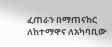ፈጠራን በማጠናከር ለከተማዋና ለአካባቢው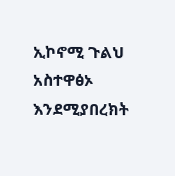ኢኮኖሚ ጉልህ አስተዋፅኦ እንደሚያበረክት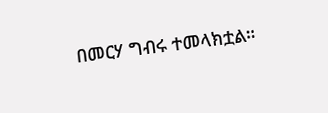በመርሃ ግብሩ ተመላክቷል።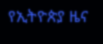የኢትዮጵያ ዜና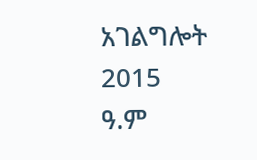አገልግሎት
2015
ዓ.ም